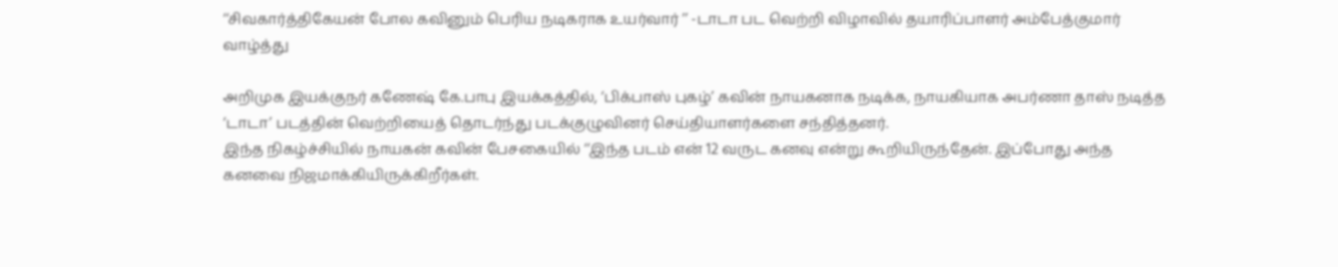‘‘சிவகார்த்திகேயன் போல கவினும் பெரிய நடிகராக உயர்வார் ’’ -டாடா பட வெற்றி விழாவில் தயாரிப்பாளர் அம்பேத்குமார் வாழ்த்து

அறிமுக இயக்குநர் கணேஷ் கே.பாபு இயக்கத்தில், ‘பிக்பாஸ் புகழ்’ கவின் நாயகனாக நடிக்க, நாயகியாக அபர்ணா தாஸ் நடித்த ‘டாடா’ படத்தின் வெற்றியைத் தொடர்ந்து படக்குழுவினர் செய்தியாளர்களை சந்தித்தனர்.
இந்த நிகழ்ச்சியில் நாயகன் கவின் பேசகையில் ‘‘இந்த படம் என் 12 வருட கனவு என்று கூறியிருந்தேன். இப்போது அந்த கனவை நிஜமாக்கியிருக்கிறீர்கள்.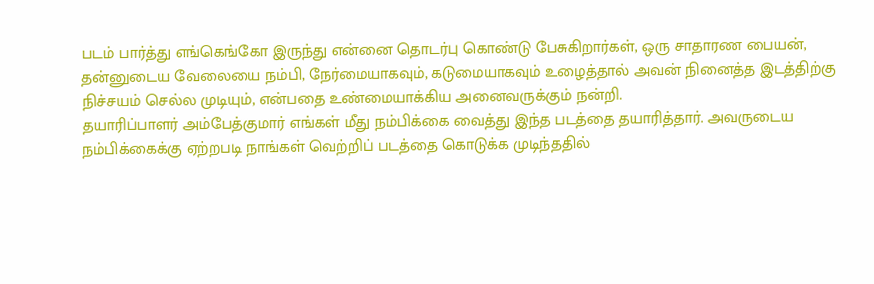படம் பார்த்து எங்கெங்கோ இருந்து என்னை தொடர்பு கொண்டு பேசுகிறார்கள், ஒரு சாதாரண பையன், தன்னுடைய வேலையை நம்பி, நேர்மையாகவும், கடுமையாகவும் உழைத்தால் அவன் நினைத்த இடத்திற்கு நிச்சயம் செல்ல முடியும், என்பதை உண்மையாக்கிய அனைவருக்கும் நன்றி.
தயாரிப்பாளர் அம்பேத்குமார் எங்கள் மீது நம்பிக்கை வைத்து இந்த படத்தை தயாரித்தார். அவருடைய நம்பிக்கைக்கு ஏற்றபடி நாங்கள் வெற்றிப் படத்தை கொடுக்க முடிந்ததில்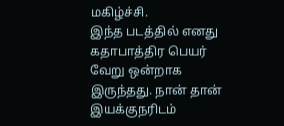மகிழ்ச்சி.
இந்த படத்தில் எனது கதாபாத்திர பெயர் வேறு ஒன்றாக இருந்தது. நான் தான் இயக்குநரிடம்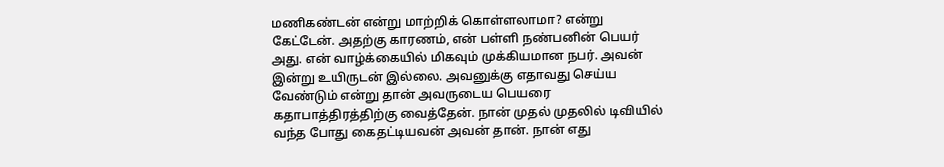மணிகண்டன் என்று மாற்றிக் கொள்ளலாமா? என்று கேட்டேன். அதற்கு காரணம், என் பள்ளி நண்பனின் பெயர் அது. என் வாழ்க்கையில் மிகவும் முக்கியமான நபர். அவன் இன்று உயிருடன் இல்லை. அவனுக்கு எதாவது செய்ய வேண்டும் என்று தான் அவருடைய பெயரை கதாபாத்திரத்திற்கு வைத்தேன். நான் முதல் முதலில் டிவியில் வந்த போது கைதட்டியவன் அவன் தான். நான் எது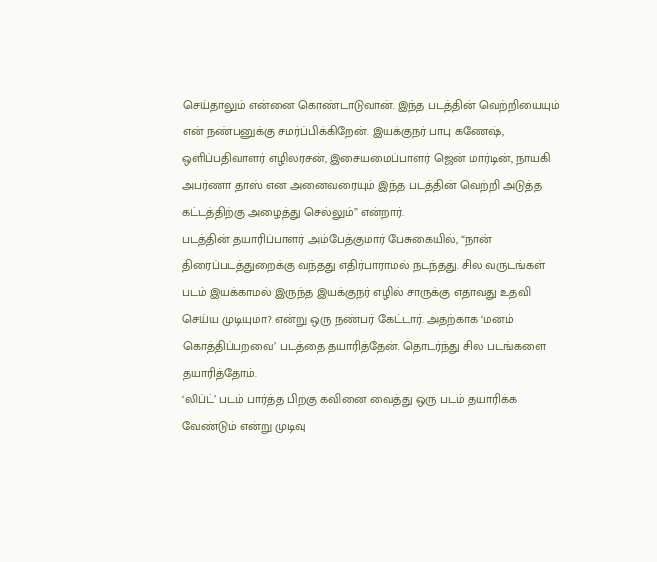செய்தாலும் என்னை கொண்டாடுவான். இந்த படத்தின் வெற்றியையும் என் நண்பனுக்கு சமர்ப்பிக்கிறேன். இயக்குநர் பாபு கணேஷ், ஒளிப்பதிவாளர் எழிலரசன், இசையமைப்பாளர் ஜென் மார்டின், நாயகி அபர்ணா தாஸ் என அனைவரையும் இந்த படத்தின் வெற்றி அடுத்த கட்டத்திற்கு அழைத்து செல்லும்” என்றார்.
படத்தின் தயாரிப்பாளர் அம்பேத்குமார் பேசுகையில், “நான் திரைப்படத்துறைக்கு வந்தது எதிர்பாராமல் நடந்தது. சில வருடங்கள் படம் இயக்காமல் இருந்த இயக்குநர் எழில் சாருக்கு எதாவது உதவி செய்ய முடியுமா? என்று ஒரு நண்பர் கேட்டார். அதற்காக ‘மனம் கொத்திப்பறவை’ படத்தை தயாரித்தேன். தொடர்ந்து சில படங்களை தயாரித்தோம்.
‘லிப்ட்’ படம் பார்த்த பிறகு கவினை வைத்து ஒரு படம் தயாரிக்க வேண்டும் என்று முடிவு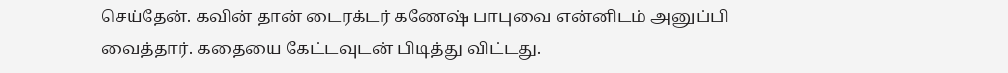செய்தேன். கவின் தான் டைரக்டர் கணேஷ் பாபுவை என்னிடம் அனுப்பி வைத்தார். கதையை கேட்டவுடன் பிடித்து விட்டது.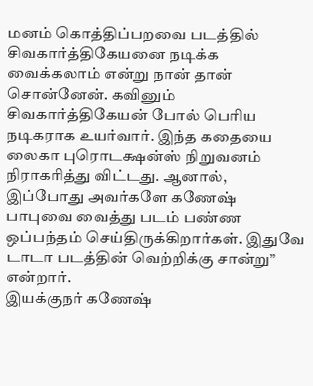மனம் கொத்திப்பறவை படத்தில் சிவகார்த்திகேயனை நடிக்க வைக்கலாம் என்று நான் தான் சொன்னேன். கவினும் சிவகார்த்திகேயன் போல் பெரிய நடிகராக உயர்வார். இந்த கதையை லைகா புரொடக்ஷன்ஸ் நிறுவனம் நிராகரித்து விட்டது. ஆனால், இப்போது அவர்களே கணேஷ் பாபுவை வைத்து படம் பண்ண ஒப்பந்தம் செய்திருக்கிறார்கள். இதுவே டாடா படத்தின் வெற்றிக்கு சான்று” என்றார்.
இயக்குநர் கணேஷ்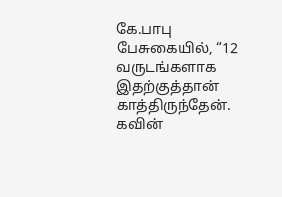கே.பாபு பேசுகையில், “12 வருடங்களாக இதற்குத்தான் காத்திருந்தேன். கவின்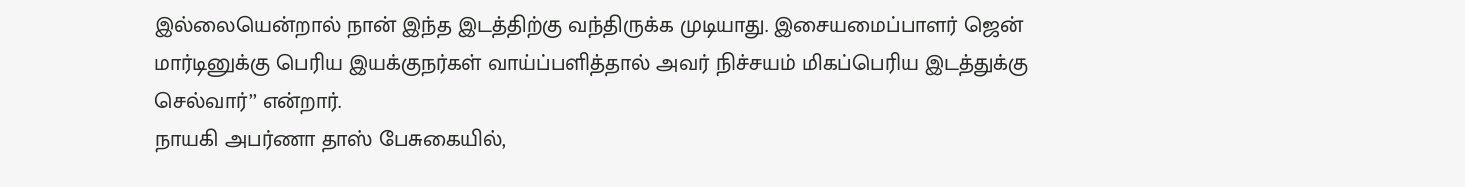இல்லையென்றால் நான் இந்த இடத்திற்கு வந்திருக்க முடியாது. இசையமைப்பாளர் ஜென் மார்டினுக்கு பெரிய இயக்குநர்கள் வாய்ப்பளித்தால் அவர் நிச்சயம் மிகப்பெரிய இடத்துக்கு செல்வார்’’ என்றார்.
நாயகி அபர்ணா தாஸ் பேசுகையில்,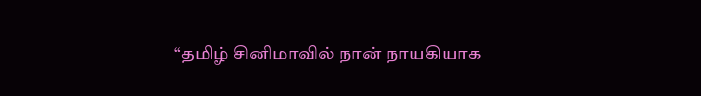“தமிழ் சினிமாவில் நான் நாயகியாக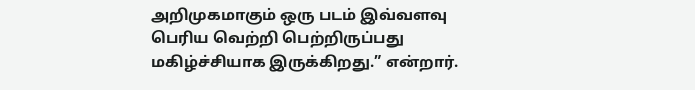அறிமுகமாகும் ஒரு படம் இவ்வளவு பெரிய வெற்றி பெற்றிருப்பது மகிழ்ச்சியாக இருக்கிறது.” என்றார்.